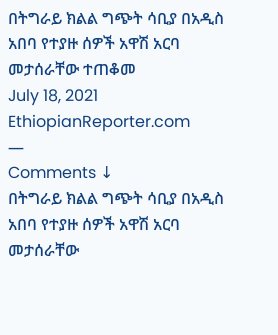በትግራይ ክልል ግጭት ሳቢያ በአዲስ አበባ የተያዙ ሰዎች አዋሽ አርባ መታሰራቸው ተጠቆመ
July 18, 2021
EthiopianReporter.com
—
Comments ↓
በትግራይ ክልል ግጭት ሳቢያ በአዲስ አበባ የተያዙ ሰዎች አዋሽ አርባ መታሰራቸው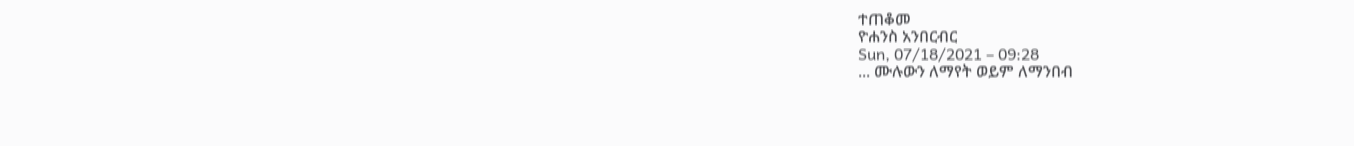ተጠቆመ
ዮሐንስ አንበርብር
Sun, 07/18/2021 – 09:28
... ሙሉውን ለማየት ወይም ለማንበብ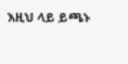እዚህ ላይ ይጫኑ